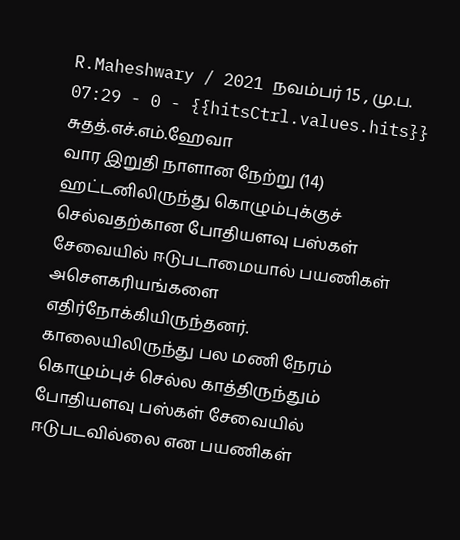R.Maheshwary / 2021 நவம்பர் 15 , மு.ப. 07:29 - 0 - {{hitsCtrl.values.hits}}
சுதத்.எச்.எம்.ஹேவா
வார இறுதி நாளான நேற்று (14) ஹட்டனிலிருந்து கொழும்புக்குச் செல்வதற்கான போதியளவு பஸ்கள் சேவையில் ஈடுபடாமையால் பயணிகள் அசௌகரியங்களை எதிர்நோக்கியிருந்தனர்.
காலையிலிருந்து பல மணி நேரம் கொழும்புச் செல்ல காத்திருந்தும் போதியளவு பஸ்கள் சேவையில் ஈடுபடவில்லை என பயணிகள்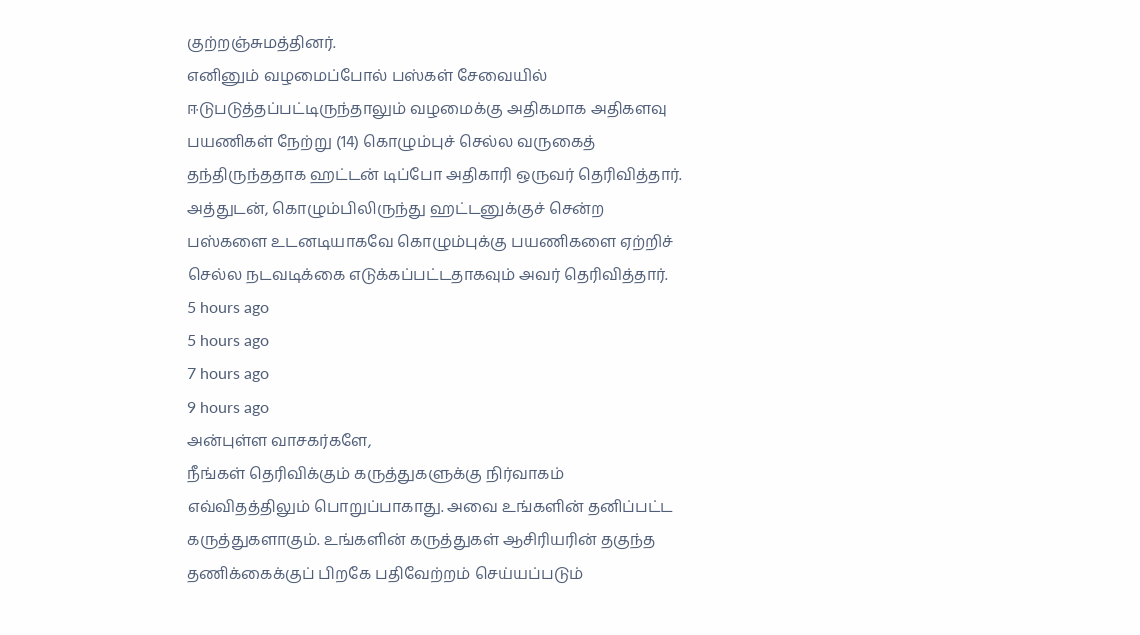குற்றஞ்சுமத்தினர்.
எனினும் வழமைப்போல் பஸ்கள் சேவையில் ஈடுபடுத்தப்பட்டிருந்தாலும் வழமைக்கு அதிகமாக அதிகளவு பயணிகள் நேற்று (14) கொழும்புச் செல்ல வருகைத் தந்திருந்ததாக ஹட்டன் டிப்போ அதிகாரி ஒருவர் தெரிவித்தார்.
அத்துடன், கொழும்பிலிருந்து ஹட்டனுக்குச் சென்ற பஸ்களை உடனடியாகவே கொழும்புக்கு பயணிகளை ஏற்றிச் செல்ல நடவடிக்கை எடுக்கப்பட்டதாகவும் அவர் தெரிவித்தார்.
5 hours ago
5 hours ago
7 hours ago
9 hours ago
அன்புள்ள வாசகர்களே,
நீங்கள் தெரிவிக்கும் கருத்துகளுக்கு நிர்வாகம் எவ்விதத்திலும் பொறுப்பாகாது. அவை உங்களின் தனிப்பட்ட கருத்துகளாகும். உங்களின் கருத்துகள் ஆசிரியரின் தகுந்த தணிக்கைக்குப் பிறகே பதிவேற்றம் செய்யப்படும்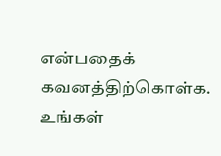என்பதைக் கவனத்திற்கொள்க. உங்கள்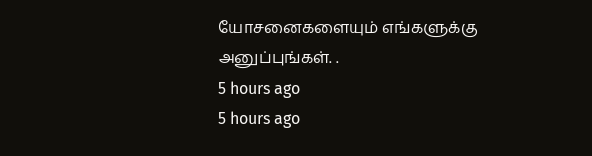யோசனைகளையும் எங்களுக்கு அனுப்புங்கள். .
5 hours ago
5 hours ago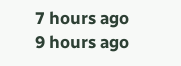7 hours ago
9 hours ago